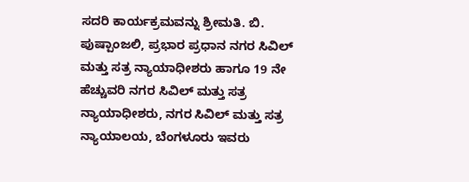ಸದರಿ ಕಾರ್ಯಕ್ರಮವನ್ನು ಶ್ರೀಮತಿ. ಬಿ. ಪುಷ್ಪಾಂಜಲಿ, ಪ್ರಭಾರ ಪ್ರಧಾನ ನಗರ ಸಿವಿಲ್‌ ಮತ್ತು ಸತ್ರ ನ್ಯಾಯಾಧೀಶರು ಹಾಗೂ 19 ನೇ ಹೆಚ್ಚುವರಿ ನಗರ ಸಿವಿಲ್‌ ಮತ್ತು ಸತ್ರ ನ್ಯಾಯಾಧೀಶರು, ನಗರ ಸಿವಿಲ್‌ ಮತ್ತು ಸತ್ರ ನ್ಯಾಯಾಲಯ, ಬೆಂಗಳೂರು ಇವರು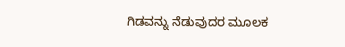ಗಿಡವನ್ನು ನೆಡುವುದರ ಮೂಲಕ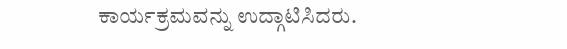ಕಾರ್ಯಕ್ರಮವನ್ನು ಉದ್ಗಾಟಿಸಿದರು.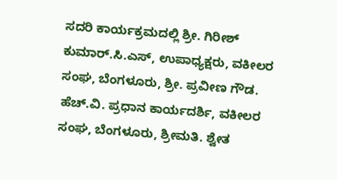ಸದರಿ ಕಾರ್ಯಕ್ರಮದಲ್ಲಿ ಶ್ರೀ. ಗಿರೀಶ್‌ ಕುಮಾರ್‌.ಸಿ.ಎಸ್‌, ಉಪಾಧ್ಯಕ್ಷರು, ವಕೀಲರ ಸಂಘ, ಬೆಂಗಳೂರು, ಶ್ರೀ. ಪ್ರವೀಣ ಗೌಡ. ಹೆಚ್.ವಿ. ಪ್ರಧಾನ ಕಾರ್ಯದರ್ಶಿ, ವಕೀಲರ ಸಂಘ, ಬೆಂಗಳೂರು, ಶ್ರೀಮತಿ. ಶ್ವೇತ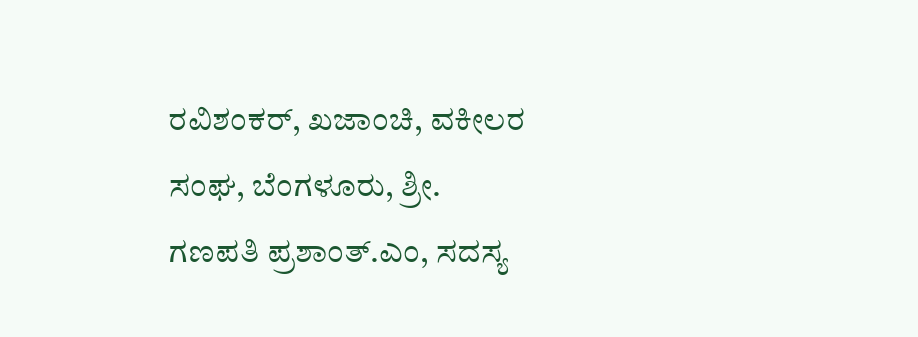ರವಿಶಂಕರ್‌, ಖಜಾಂಚಿ, ವಕೀಲರ ಸಂಘ, ಬೆಂಗಳೂರು, ಶ್ರೀ. ಗಣಪತಿ ಪ್ರಶಾಂತ್.ಎಂ, ಸದಸ್ಯ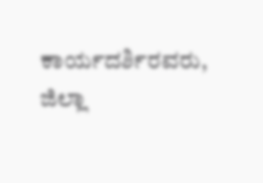ಕಾರ್ಯದರ್ಶಿರವರು, ಜಿಲ್ಲಾ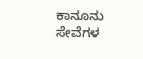ಕಾನೂನು ಸೇವೆಗಳ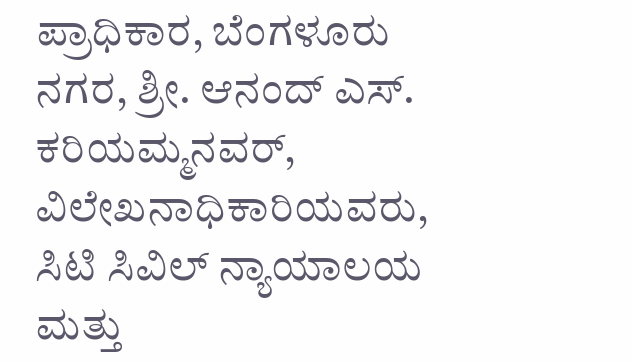ಪ್ರಾಧಿಕಾರ, ಬೆಂಗಳೂರು ನಗರ, ಶ್ರೀ. ಆನಂದ್‌ ಎಸ್. ಕರಿಯಮ್ಮನವರ್‌, ವಿಲೇಖನಾಧಿಕಾರಿಯವರು, ಸಿಟಿ ಸಿವಿಲ್‌ ನ್ಯಾಯಾಲಯ ಮತ್ತು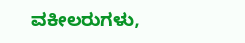ವಕೀಲರುಗಳು,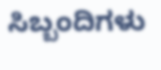ಸಿಬ್ಬಂದಿಗಳು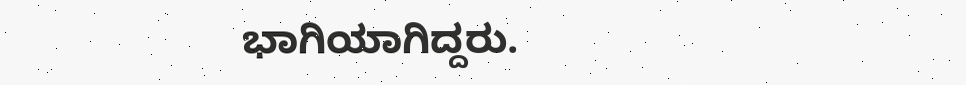ಭಾಗಿಯಾಗಿದ್ದರು.